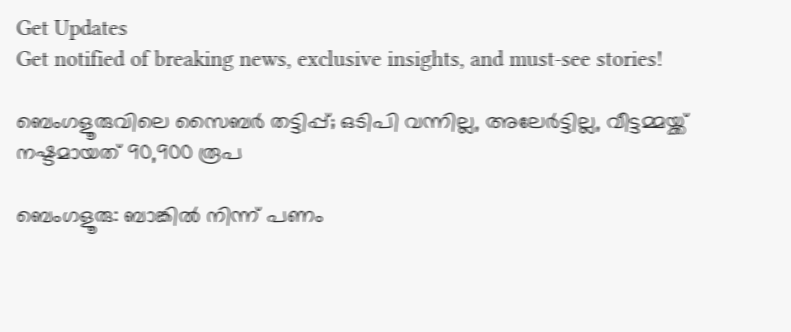Get Updates
Get notified of breaking news, exclusive insights, and must-see stories!

ബെംഗളൂരുവിലെ സൈബര്‍ തട്ടിപ്പ്; ഒടിപി വന്നില്ല, അലേര്‍ട്ടില്ല, വീട്ടമ്മയ്ക്ക് നഷ്ടമായത് 90,900 രൂപ

ബെംഗളൂരു: ബാങ്കില്‍ നിന്ന് പണം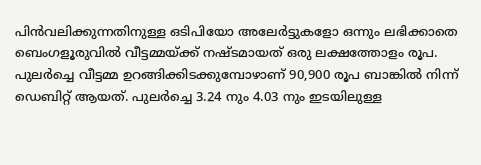പിന്‍വലിക്കുന്നതിനുള്ള ഒടിപിയോ അലേര്‍ട്ടുകളോ ഒന്നും ലഭിക്കാതെ ബെംഗളൂരുവില്‍ വീട്ടമ്മയ്ക്ക് നഷ്ടമായത് ഒരു ലക്ഷത്തോളം രൂപ. പുലര്‍ച്ചെ വീട്ടമ്മ ഉറങ്ങിക്കിടക്കുമ്പോഴാണ് 90,900 രൂപ ബാങ്കില്‍ നിന്ന് ഡെബിറ്റ് ആയത്. പുലര്‍ച്ചെ 3.24 നും 4.03 നും ഇടയിലുള്ള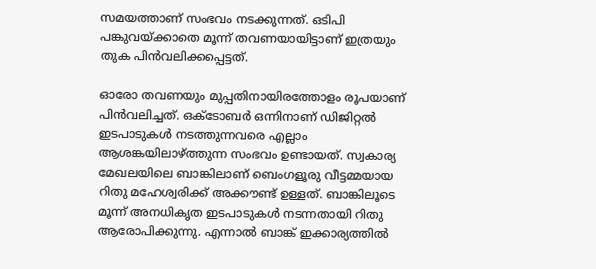സമയത്താണ് സംഭവം നടക്കുന്നത്. ഒടിപി പങ്കുവയ്ക്കാതെ മൂന്ന് തവണയായിട്ടാണ് ഇത്രയും തുക പിന്‍വലിക്കപ്പെട്ടത്.

ഓരോ തവണയും മുപ്പതിനായിരത്തോളം രൂപയാണ് പിന്‍വലിച്ചത്. ഒക്ടോബര്‍ ഒന്നിനാണ് ഡിജിറ്റല്‍ ഇടപാടുകള്‍ നടത്തുന്നവരെ എല്ലാം ആശങ്കയിലാഴ്ത്തുന്ന സംഭവം ഉണ്ടായത്. സ്വകാര്യ മേഖലയിലെ ബാങ്കിലാണ് ബെംഗളൂരു വീട്ടമ്മയായ റിതു മഹേശ്വരിക്ക് അക്കൗണ്ട് ഉള്ളത്. ബാങ്കിലൂടെ മൂന്ന് അനധികൃത ഇടപാടുകള്‍ നടന്നതായി റിതു ആരോപിക്കുന്നു. എന്നാല്‍ ബാങ്ക് ഇക്കാര്യത്തില്‍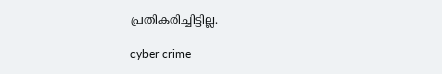പ്രതികരിച്ചിട്ടില്ല.

cyber crime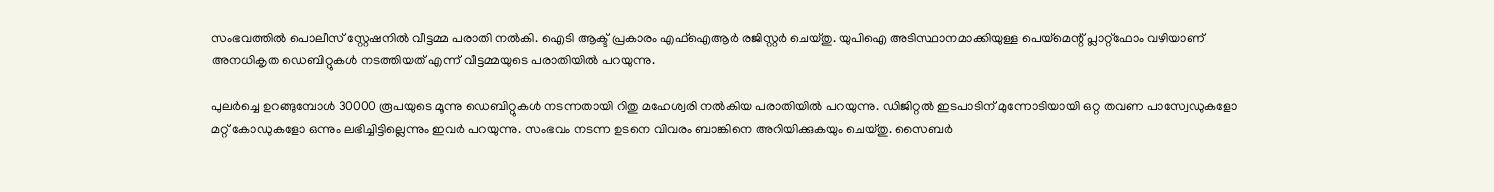സംഭവത്തില്‍ പൊലീസ് സ്റ്റേഷനില്‍ വീട്ടമ്മ പരാതി നല്‍കി. ഐടി ആക്ട് പ്രകാരം എഫ്‌ഐആര്‍ രജിസ്റ്റര്‍ ചെയ്തു. യുപിഐ അടിസ്ഥാനമാക്കിയുള്ള പെയ്‌മെന്റ് പ്ലാറ്റ്‌ഫോം വഴിയാണ് അനധികൃത ഡെബിറ്റുകള്‍ നടത്തിയത് എന്ന് വീട്ടമ്മയുടെ പരാതിയില്‍ പറയുന്നു.

പുലര്‍ച്ചെ ഉറങ്ങുമ്പോള്‍ 30000 രൂപയുടെ മൂന്നു ഡെബിറ്റുകള്‍ നടന്നതായി റിതു മഹേശ്വരി നല്‍കിയ പരാതിയില്‍ പറയുന്നു. ഡിജിറ്റല്‍ ഇടപാടിന് മുന്നോടിയായി ഒറ്റ തവണ പാസ്വേഡുകളോ മറ്റ് കോഡുകളോ ഒന്നും ലഭിച്ചിട്ടില്ലെന്നും ഇവര്‍ പറയുന്നു. സംഭവം നടന്ന ഉടനെ വിവരം ബാങ്കിനെ അറിയിക്കുകയും ചെയ്തു. സൈബര്‍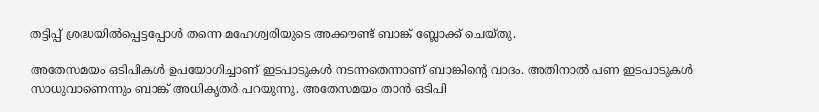തട്ടിപ്പ് ശ്രദ്ധയില്‍പ്പെട്ടപ്പോള്‍ തന്നെ മഹേശ്വരിയുടെ അക്കൗണ്ട് ബാങ്ക് ബ്ലോക്ക് ചെയ്തു.

അതേസമയം ഒടിപികള്‍ ഉപയോഗിച്ചാണ് ഇടപാടുകള്‍ നടന്നതെന്നാണ് ബാങ്കിന്റെ വാദം. അതിനാല്‍ പണ ഇടപാടുകള്‍ സാധുവാണെന്നും ബാങ്ക് അധികൃതര്‍ പറയുന്നു. അതേസമയം താന്‍ ഒടിപി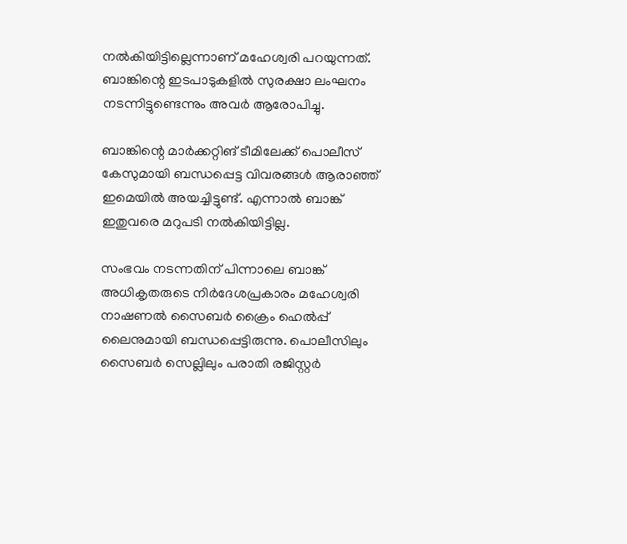നല്‍കിയിട്ടില്ലെന്നാണ് മഹേശ്വരി പറയുന്നത്. ബാങ്കിന്റെ ഇടപാടുകളില്‍ സുരക്ഷാ ലംഘനം നടന്നിട്ടുണ്ടെന്നും അവര്‍ ആരോപിച്ചു.

ബാങ്കിന്റെ മാര്‍ക്കറ്റിങ് ടീമിലേക്ക് പൊലീസ് കേസുമായി ബന്ധപ്പെട്ട വിവരങ്ങള്‍ ആരാഞ്ഞ് ഇമെയില്‍ അയച്ചിട്ടുണ്ട്. എന്നാല്‍ ബാങ്ക് ഇതുവരെ മറുപടി നല്‍കിയിട്ടില്ല.

സംഭവം നടന്നതിന് പിന്നാലെ ബാങ്ക് അധികൃതരുടെ നിര്‍ദേശപ്രകാരം മഹേശ്വരി നാഷണല്‍ സൈബര്‍ ക്രൈം ഹെല്‍പ്പ് ലൈനുമായി ബന്ധപ്പെട്ടിരുന്നു. പൊലീസിലും സൈബര്‍ സെല്ലിലും പരാതി രജിസ്റ്റര്‍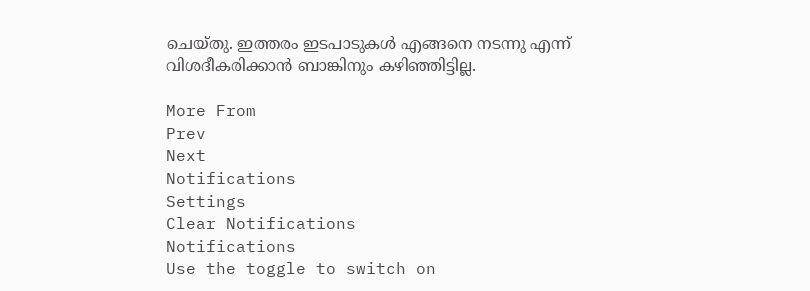ചെയ്തു. ഇത്തരം ഇടപാടുകള്‍ എങ്ങനെ നടന്നു എന്ന് വിശദീകരിക്കാന്‍ ബാങ്കിനും കഴിഞ്ഞിട്ടില്ല.

More From
Prev
Next
Notifications
Settings
Clear Notifications
Notifications
Use the toggle to switch on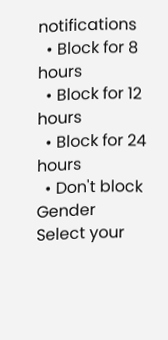notifications
  • Block for 8 hours
  • Block for 12 hours
  • Block for 24 hours
  • Don't block
Gender
Select your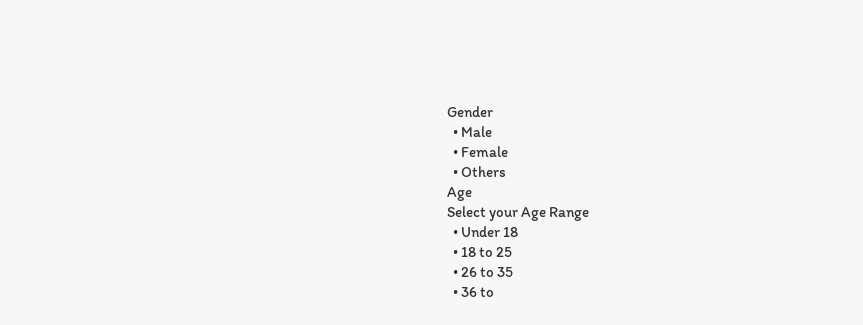Gender
  • Male
  • Female
  • Others
Age
Select your Age Range
  • Under 18
  • 18 to 25
  • 26 to 35
  • 36 to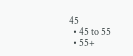45
  • 45 to 55
  • 55+